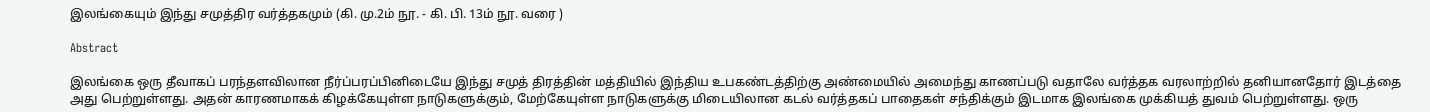இலங்கையும் இந்து சமுத்திர வர்த்தகமும் (கி. மு.2ம் நூ. - கி. பி. 13ம் நூ. வரை )

Abstract

இலங்கை ஒரு தீவாகப் பரந்தளவிலான நீர்ப்பரப்பினிடையே இந்து சமுத் திரத்தின் மத்தியில் இந்திய உபகண்டத்திற்கு அண்மையில் அமைந்து காணப்படு வதாலே வர்த்தக வரலாற்றில் தனியானதோர் இடத்தை அது பெற்றுள்ளது. அதன் காரணமாகக் கிழக்கேயுள்ள நாடுகளுக்கும், மேற்கேயுள்ள நாடுகளுக்கு மிடையிலான கடல் வர்த்தகப் பாதைகள் சந்திக்கும் இடமாக இலங்கை முக்கியத் துவம் பெற்றுள்ளது. ஒரு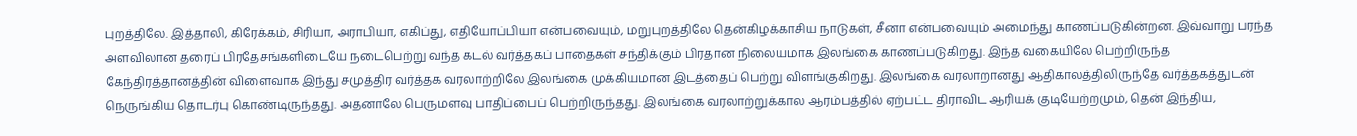புறத்திலே. இத்தாலி, கிரேக்கம், சிரியா, அராபியா, எகிப்து, எதியோப்பியா என்பவையும், மறுபுறத்திலே தென்கிழக்காசிய நாடுகள், சீனா என்பவையும் அமைந்து காணப்படுகின்றன. இவ்வாறு பரந்த அளவிலான தரைப் பிரதேசங்களிடையே நடைபெற்று வந்த கடல் வர்த்தகப் பாதைகள் சந்திக்கும் பிரதான நிலையமாக இலங்கை காணப்படுகிறது. இந்த வகையிலே பெற்றிருந்த கேந்திரத்தானத்தின் விளைவாக இந்து சமுத்திர வர்த்தக வரலாற்றிலே இலங்கை முக்கியமான இடத்தைப் பெற்று விளங்குகிறது. இலங்கை வரலாறானது ஆதிகாலத்திலிருந்தே வர்த்தகத்துடன் நெருங்கிய தொடர்பு கொண்டிருந்தது. அதனாலே பெருமளவு பாதிப்பைப் பெற்றிருந்தது. இலங்கை வரலாற்றுக்கால ஆரம்பத்தில் ஏற்பட்ட திராவிட ஆரியக் குடியேற்றமும், தென் இந்திய,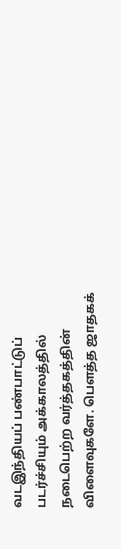வடஇந்தியப் பண்பாட்டுப் படர்ச்சியும் அக்காலத்தில் நடைபெற்ற வர்த்தகத்தின் விளைவுகளே. பௌத்த ஜாதகக்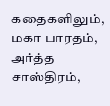கதைகளிலும், மகா பாரதம், அர்த்த சாஸ்திரம்,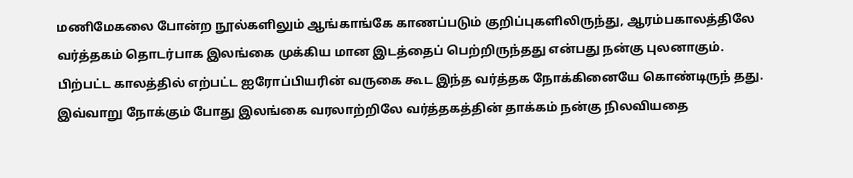மணிமேகலை போன்ற நூல்களிலும் ஆங்காங்கே காணப்படும் குறிப்புகளிலிருந்து, ஆரம்பகாலத்திலே வர்த்தகம் தொடர்பாக இலங்கை முக்கிய மான இடத்தைப் பெற்றிருந்தது என்பது நன்கு புலனாகும். பிற்பட்ட காலத்தில் எற்பட்ட ஐரோப்பியரின் வருகை கூட இந்த வர்த்தக நோக்கினையே கொண்டிருந் தது. இவ்வாறு நோக்கும் போது இலங்கை வரலாற்றிலே வர்த்தகத்தின் தாக்கம் நன்கு நிலவியதை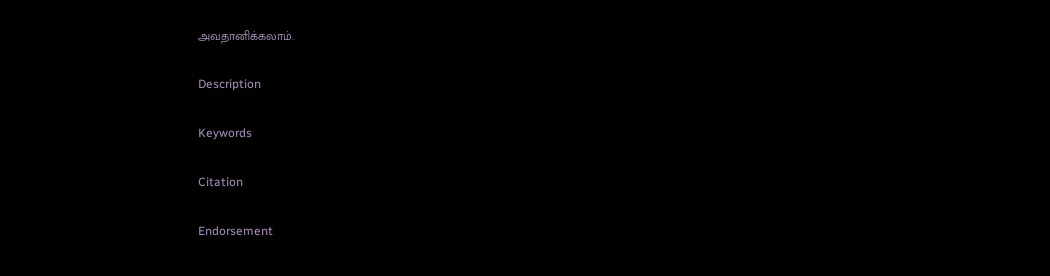அவதானிக்கலாம்.

Description

Keywords

Citation

Endorsement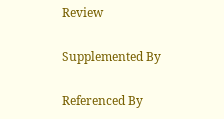Review

Supplemented By

Referenced By